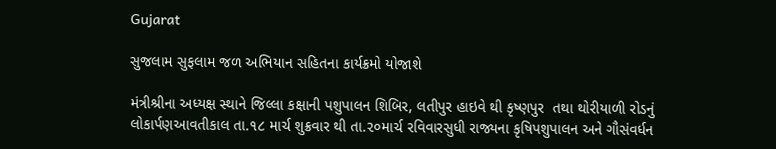Gujarat

સુજલામ સુફલામ જળ અભિયાન સહિતના કાર્યક્રમો યોજાશે

મંત્રીશ્રીના અધ્યક્ષ સ્થાને જિલ્લા કક્ષાની પશુપાલન શિબિર, લતીપુર હાઇવે થી કૃષ્ણપુર  તથા થોરીયાળી રોડનું લોકાર્પણઆવતીકાલ તા.૧૮ માર્ચ શુક્રવાર થી તા.૨૦માર્ચ રવિવારસુધી રાજ્યના કૃષિપશુપાલન અને ગૌસંવર્ધન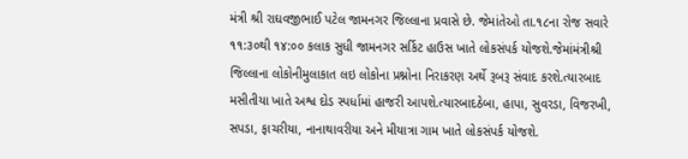મંત્રી શ્રી રાઘવજીભાઈ પટેલ જામનગર જિલ્લાના પ્રવાસે છે. જેમાંતેઓ તા.૧૮ના રોજ સવારે ૧૧:૩૦થી ૧૪:૦૦ કલાક સુધી જામનગર સર્કિટ હાઉસ ખાતે લોકસંપર્ક યોજશે.જેમાંમંત્રીશ્રી જિલ્લાના લોકોનીમુલાકાત લઇ લોકોના પ્રશ્નોના નિરાકરણ અર્થે રૂબરૂ સંવાદ કરશે.ત્યારબાદ મસીતીયા ખાતે અશ્વ દોડ સ્પર્ધામાં હાજરી આપશે.ત્યારબાદઠેબા, હાપા, સુવરડા, વિજરખી, સપડા, ફાચરીયા, નાનાથાવરીયા અને મીયાત્રા ગામ ખાતે લોકસંપર્ક યોજશે.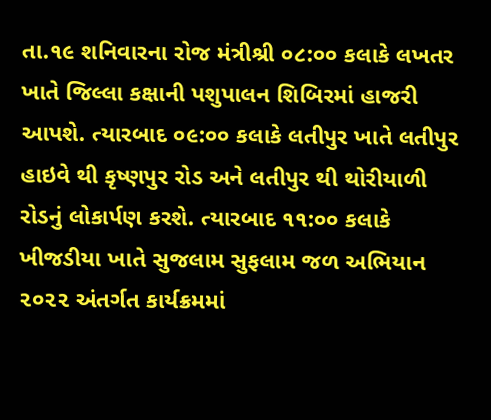તા.૧૯ શનિવારના રોજ મંત્રીશ્રી ૦૮:૦૦ કલાકે લખતર ખાતે જિલ્લા કક્ષાની પશુપાલન શિબિરમાં હાજરી આપશે. ત્યારબાદ ૦૯:૦૦ કલાકે લતીપુર ખાતે લતીપુર હાઇવે થી કૃષ્ણપુર રોડ અને લતીપુર થી થોરીયાળી રોડનું લોકાર્પણ કરશે. ત્યારબાદ ૧૧:૦૦ કલાકે ખીજડીયા ખાતે સુજલામ સુફલામ જળ અભિયાન ૨૦૨૨ અંતર્ગત કાર્યક્રમમાં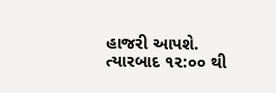હાજરી આપશે. ત્યારબાદ ૧૨:૦૦ થી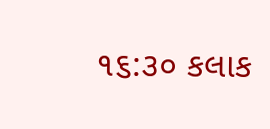૧૬:૩૦ કલાક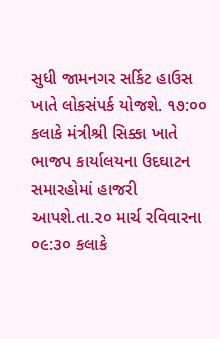સુધી જામનગર સર્કિટ હાઉસ ખાતે લોકસંપર્ક યોજશે. ૧૭:૦૦ કલાકે મંત્રીશ્રી સિક્કા ખાતે ભાજપ કાર્યાલયના ઉદઘાટન સમારહોમાં હાજરી આપશે.તા.૨૦ માર્ચ રવિવારના ૦૯:૩૦ કલાકે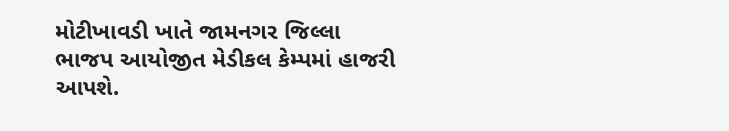મોટીખાવડી ખાતે જામનગર જિલ્લા ભાજપ આયોજીત મેડીકલ કેમ્પમાં હાજરી આપશે.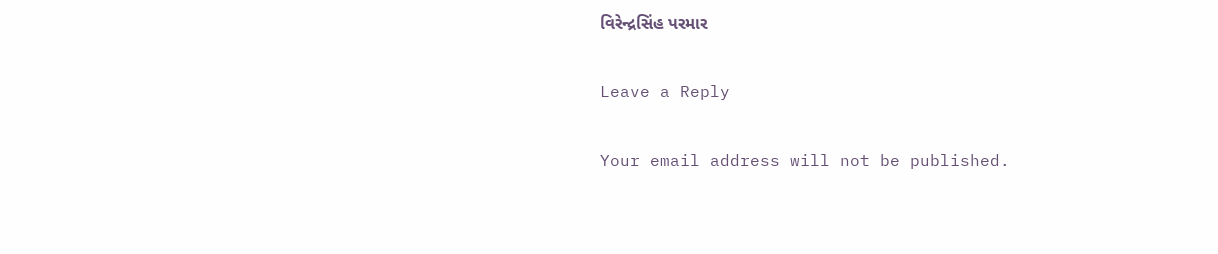વિરેન્દ્રસિંહ પરમાર

Leave a Reply

Your email address will not be published.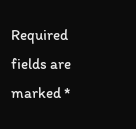Required fields are marked *